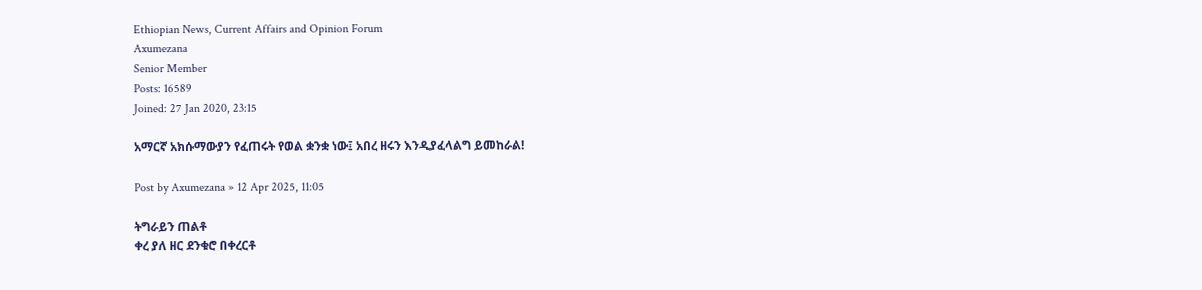Ethiopian News, Current Affairs and Opinion Forum
Axumezana
Senior Member
Posts: 16589
Joined: 27 Jan 2020, 23:15

አማርኛ አክሱማውያን የፈጠሩት የወል ቋንቋ ነው፤ አበረ ዘሩን እንዲያፈላልግ ይመከራል!

Post by Axumezana » 12 Apr 2025, 11:05

ትግራይን ጠልቶ
ቀረ ያለ ዘር ደንቁሮ በቀረርቶ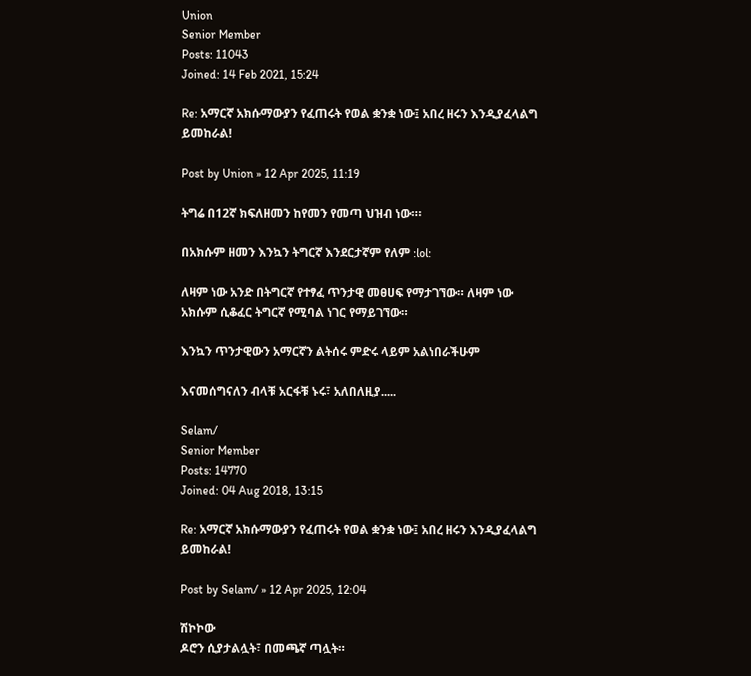Union
Senior Member
Posts: 11043
Joined: 14 Feb 2021, 15:24

Re: አማርኛ አክሱማውያን የፈጠሩት የወል ቋንቋ ነው፤ አበረ ዘሩን እንዲያፈላልግ ይመከራል!

Post by Union » 12 Apr 2025, 11:19

ትግሬ በ12ኛ ክፍለዘመን ከየመን የመጣ ህዝብ ነው።፡

በአክሱም ዘመን እንኳን ትግርኛ እንደርታኛም የለም :lol:

ለዛም ነው አንድ በትግርኛ የተፃፈ ጥንታዊ መፀሀፍ የማታገኘው። ለዛም ነው አክሱም ሲቆፈር ትግርኛ የሚባል ነገር የማይገኘው።

እንኳን ጥንታዊውን አማርኛን ልትሰሩ ምድሩ ላይም አልነበራችሁም

እናመሰግናለን ብላቹ አርፋቹ ኑሩ፣ አለበለዚያ.....

Selam/
Senior Member
Posts: 14770
Joined: 04 Aug 2018, 13:15

Re: አማርኛ አክሱማውያን የፈጠሩት የወል ቋንቋ ነው፤ አበረ ዘሩን እንዲያፈላልግ ይመከራል!

Post by Selam/ » 12 Apr 2025, 12:04

ሽኮኮው
ዶሮን ሲያታልሏት፣ በመጫኛ ጣሏት።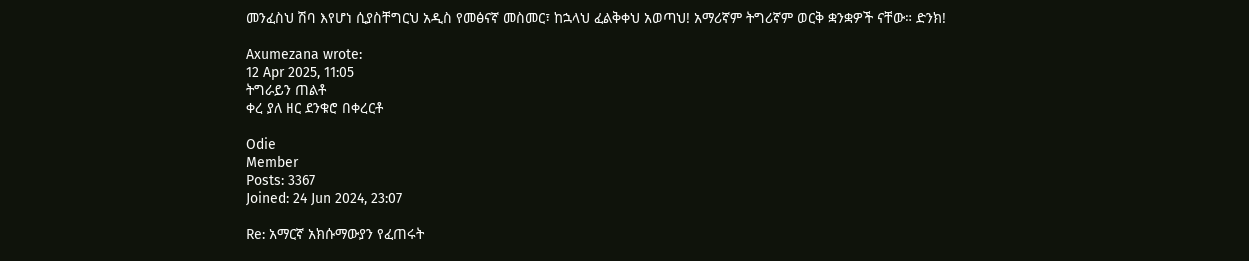መንፈስህ ሽባ እየሆነ ሲያስቸግርህ አዲስ የመፅናኛ መስመር፣ ከኋላህ ፈልቅቀህ አወጣህ! አማሪኛም ትግሪኛም ወርቅ ቋንቋዎች ናቸው። ድንክ!

Axumezana wrote:
12 Apr 2025, 11:05
ትግራይን ጠልቶ
ቀረ ያለ ዘር ደንቁሮ በቀረርቶ

Odie
Member
Posts: 3367
Joined: 24 Jun 2024, 23:07

Re: አማርኛ አክሱማውያን የፈጠሩት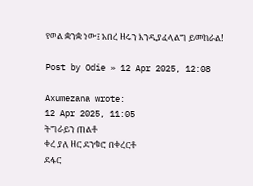የወል ቋንቋ ነው፤ አበረ ዘሩን እንዲያፈላልግ ይመከራል!

Post by Odie » 12 Apr 2025, 12:08

Axumezana wrote:
12 Apr 2025, 11:05
ትግራይን ጠልቶ
ቀረ ያለ ዘር ደንቁሮ በቀረርቶ
ደፋር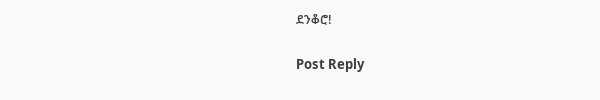ደንቆሮ!

Post Reply